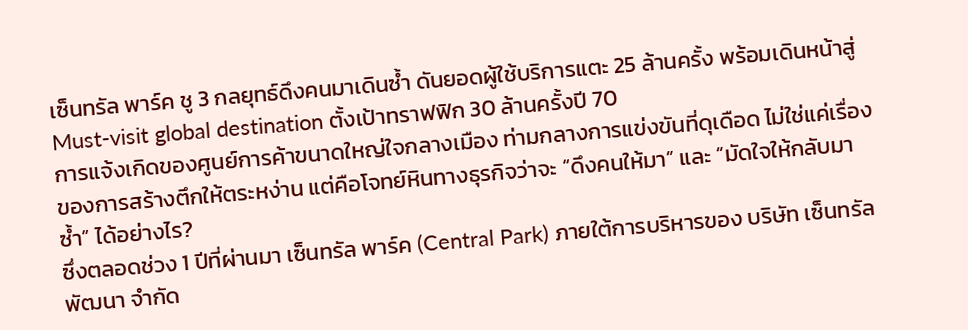เซ็นทรัล พาร์ค ชู 3 กลยุทธ์ดึงคนมาเดินซ้ำ ดันยอดผู้ใช้บริการแตะ 25 ล้านครั้ง พร้อมเดินหน้าสู่ Must-visit global destination ตั้งเป้าทราฟฟิก 30 ล้านครั้งปี 70
การแจ้งเกิดของศูนย์การค้าขนาดใหญ่ใจกลางเมือง ท่ามกลางการแข่งขันที่ดุเดือด ไม่ใช่แค่เรื่องของการสร้างตึกให้ตระหง่าน แต่คือโจทย์หินทางธุรกิจว่าจะ “ดึงคนให้มา” และ “มัดใจให้กลับมาซ้ำ” ได้อย่างไร?
ซึ่งตลอดช่วง 1 ปีที่ผ่านมา เซ็นทรัล พาร์ค (Central Park) ภายใต้การบริหารของ บริษัท เซ็นทรัลพัฒนา จำกัด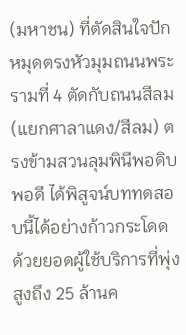(มหาชน) ที่ตัดสินใจปักหมุดตรงหัวมุมถนนพระรามที่ 4 ตัดกับถนนสีลม (แยกศาลาแดง/สีลม) ตรงข้ามสวนลุมพินีพอดิบพอดี ได้พิสูจน์บททดสอบนี้ได้อย่างก้าวกระโดด ด้วยยอดผู้ใช้บริการที่พุ่งสูงถึง 25 ล้านค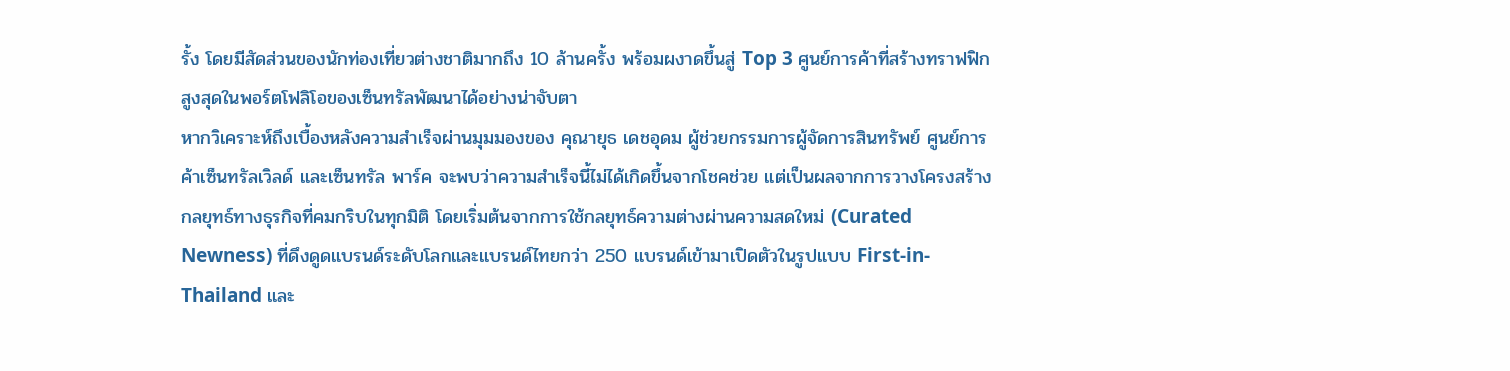รั้ง โดยมีสัดส่วนของนักท่องเที่ยวต่างชาติมากถึง 10 ล้านครั้ง พร้อมผงาดขึ้นสู่ Top 3 ศูนย์การค้าที่สร้างทราฟฟิกสูงสุดในพอร์ตโฟลิโอของเซ็นทรัลพัฒนาได้อย่างน่าจับตา
หากวิเคราะห์ถึงเบื้องหลังความสำเร็จผ่านมุมมองของ คุณายุธ เดชอุดม ผู้ช่วยกรรมการผู้จัดการสินทรัพย์ ศูนย์การค้าเซ็นทรัลเวิลด์ และเซ็นทรัล พาร์ค จะพบว่าความสำเร็จนี้ไม่ได้เกิดขึ้นจากโชคช่วย แต่เป็นผลจากการวางโครงสร้างกลยุทธ์ทางธุรกิจที่คมกริบในทุกมิติ โดยเริ่มต้นจากการใช้กลยุทธ์ความต่างผ่านความสดใหม่ (Curated Newness) ที่ดึงดูดแบรนด์ระดับโลกและแบรนด์ไทยกว่า 250 แบรนด์เข้ามาเปิดตัวในรูปแบบ First-in-Thailand และ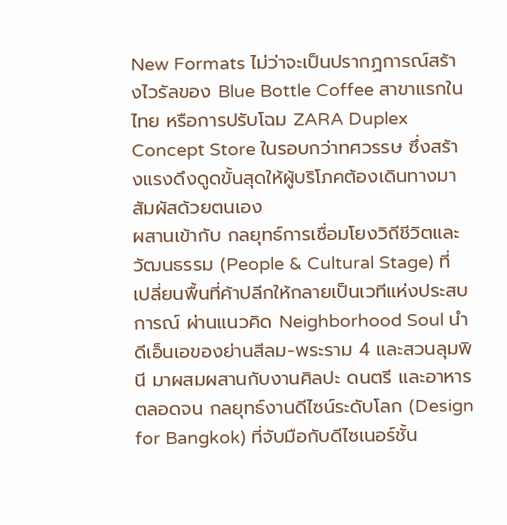New Formats ไม่ว่าจะเป็นปรากฏการณ์สร้างไวรัลของ Blue Bottle Coffee สาขาแรกในไทย หรือการปรับโฉม ZARA Duplex Concept Store ในรอบกว่าทศวรรษ ซึ่งสร้างแรงดึงดูดขั้นสุดให้ผู้บริโภคต้องเดินทางมาสัมผัสด้วยตนเอง
ผสานเข้ากับ กลยุทธ์การเชื่อมโยงวิถีชีวิตและวัฒนธรรม (People & Cultural Stage) ที่เปลี่ยนพื้นที่ค้าปลีกให้กลายเป็นเวทีแห่งประสบการณ์ ผ่านแนวคิด Neighborhood Soul นำดีเอ็นเอของย่านสีลม-พระราม 4 และสวนลุมพินี มาผสมผสานกับงานศิลปะ ดนตรี และอาหาร ตลอดจน กลยุทธ์งานดีไซน์ระดับโลก (Design for Bangkok) ที่จับมือกับดีไซเนอร์ชั้น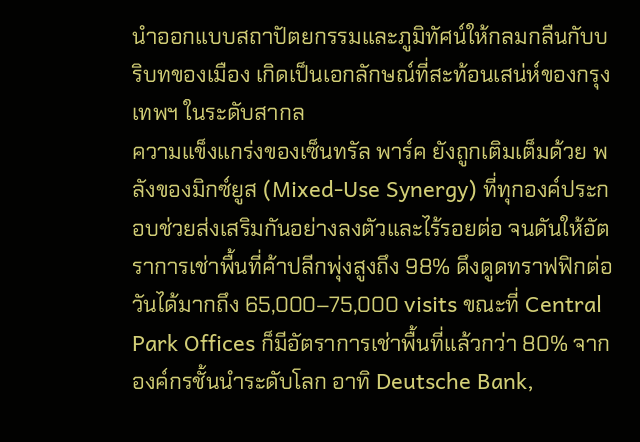นำออกแบบสถาปัตยกรรมและภูมิทัศน์ให้กลมกลืนกับบริบทของเมือง เกิดเป็นเอกลักษณ์ที่สะท้อนเสน่ห์ของกรุงเทพฯ ในระดับสากล
ความแข็งแกร่งของเซ็นทรัล พาร์ค ยังถูกเติมเต็มด้วย พลังของมิกซ์ยูส (Mixed-Use Synergy) ที่ทุกองค์ประกอบช่วยส่งเสริมกันอย่างลงตัวและไร้รอยต่อ จนดันให้อัตราการเช่าพื้นที่ค้าปลีกพุ่งสูงถึง 98% ดึงดูดทราฟฟิกต่อวันได้มากถึง 65,000–75,000 visits ขณะที่ Central Park Offices ก็มีอัตราการเช่าพื้นที่แล้วกว่า 80% จากองค์กรชั้นนำระดับโลก อาทิ Deutsche Bank,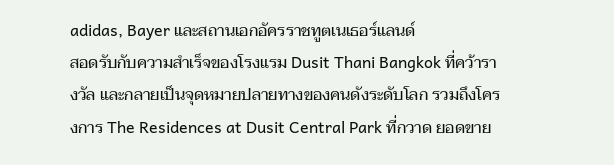adidas, Bayer และสถานเอกอัครราชทูตเนเธอร์แลนด์
สอดรับกับความสำเร็จของโรงแรม Dusit Thani Bangkok ที่คว้ารางวัล และกลายเป็นจุดหมายปลายทางของคนดังระดับโลก รวมถึงโครงการ The Residences at Dusit Central Park ที่กวาด ยอดขาย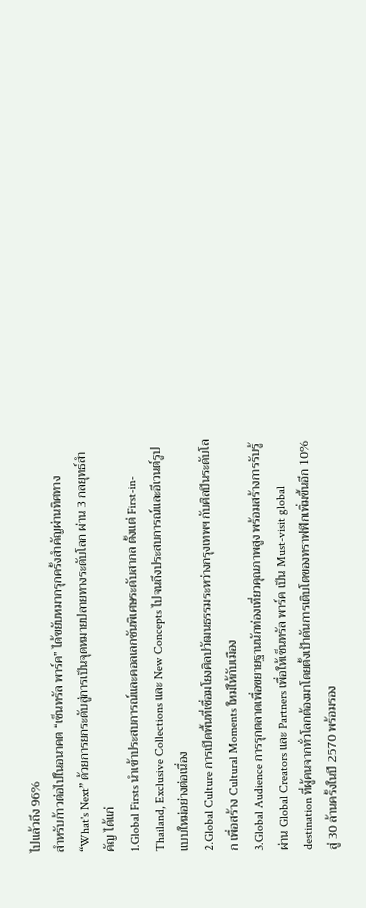ไปแล้วถึง 96%
สำหรับก้าวต่อไปในอนาคต “เซ็นทรัล พาร์ค” ได้ขยับหมากรุกครั้งสำคัญผ่านทิศทาง “What's Next” ด้วยการยกระดับสู่การเป็นจุดหมายปลายทางระดับโลก ผ่าน 3 กลยุทธ์สำคัญ ได้แก่
1.Global Firsts นำเข้าประสบการณ์และคอลเลกชันพิเศษระดับสากล ตั้งแต่ First-in-Thailand, Exclusive Collections และ New Concepts ไปจนถึงประสบการณ์และอีเวนต์รูปแบบใหม่อย่างต่อเนื่อง
2.Global Culture การเปิดพื้นที่เชื่อมโยงศิลปวัฒนธรรมระหว่างกรุงเทพฯ กับศิลปินระดับโลก เพื่อสร้าง Cultural Moments ใหม่ให้กับเมือง
3.Global Audience การรุกตลาดเพื่อขยายฐานนักท่องเที่ยวคุณภาพสูง พร้อมสร้างการรับรู้ผ่าน Global Creators และ Partners เพื่อให้เซ็นทรัล พาร์ค เป็น Must-visit global destination ที่ผู้คนจากทั่วโลกต้องมาโดยตั้งเป้าดันการเติบโตของทราฟฟิกเพิ่มขึ้นอีก 10% สู่ 30 ล้านครั้งในปี 2570 พร้อมรอง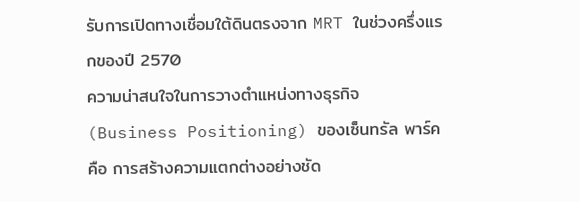รับการเปิดทางเชื่อมใต้ดินตรงจาก MRT ในช่วงครึ่งแรกของปี 2570
ความน่าสนใจในการวางตำแหน่งทางธุรกิจ (Business Positioning) ของเซ็นทรัล พาร์ค คือ การสร้างความแตกต่างอย่างชัด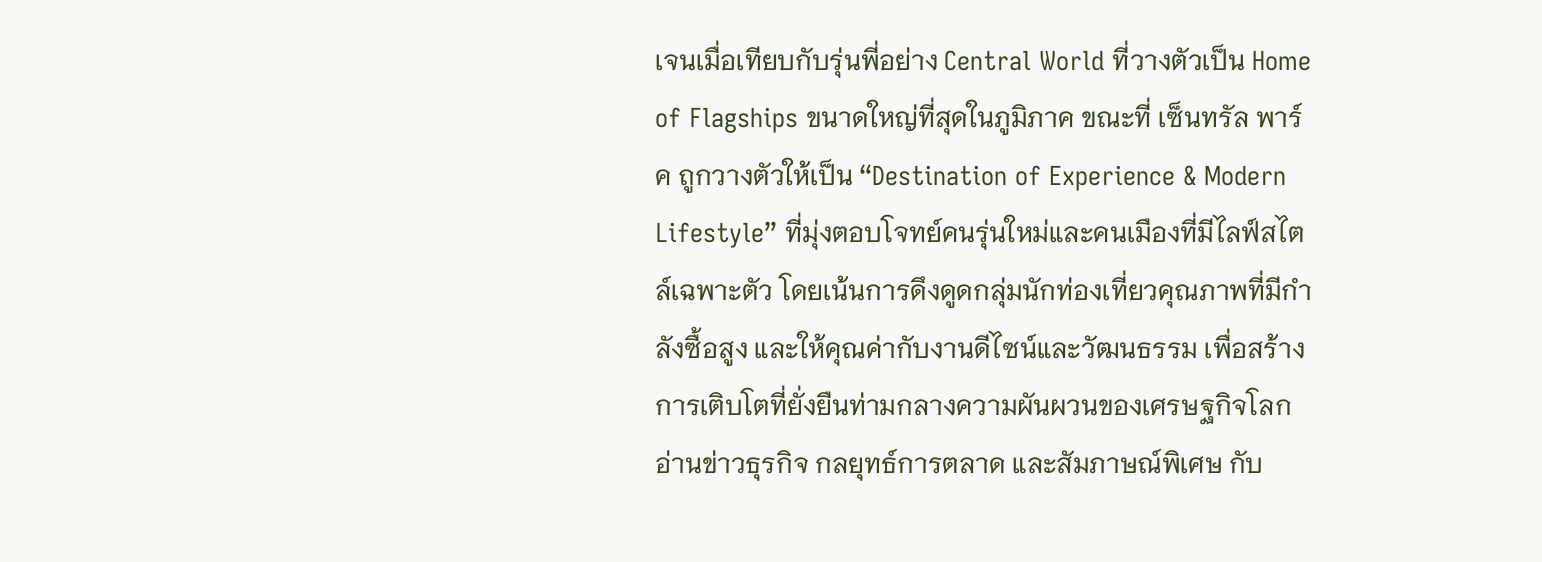เจนเมื่อเทียบกับรุ่นพี่อย่าง Central World ที่วางตัวเป็น Home of Flagships ขนาดใหญ่ที่สุดในภูมิภาค ขณะที่ เซ็นทรัล พาร์ค ถูกวางตัวให้เป็น “Destination of Experience & Modern Lifestyle” ที่มุ่งตอบโจทย์คนรุ่นใหม่และคนเมืองที่มีไลฟ์สไตล์เฉพาะตัว โดยเน้นการดึงดูดกลุ่มนักท่องเที่ยวคุณภาพที่มีกำลังซื้อสูง และให้คุณค่ากับงานดีไซน์และวัฒนธรรม เพื่อสร้างการเติบโตที่ยั่งยืนท่ามกลางความผันผวนของเศรษฐกิจโลก
อ่านข่าวธุรกิจ กลยุทธ์การตลาด และสัมภาษณ์พิเศษ กับ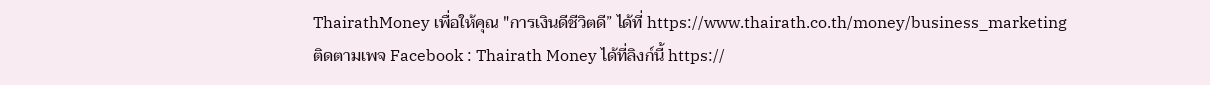ThairathMoney เพื่อให้คุณ "การเงินดีชีวิตดี” ได้ที่ https://www.thairath.co.th/money/business_marketing
ติดตามเพจ Facebook : Thairath Money ได้ที่ลิงก์นี้ https://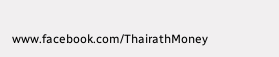www.facebook.com/ThairathMoney